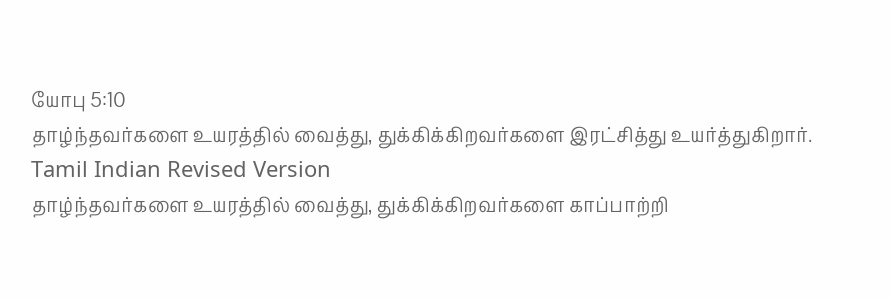யோபு 5:10
தாழ்ந்தவர்களை உயரத்தில் வைத்து, துக்கிக்கிறவர்களை இரட்சித்து உயர்த்துகிறார்.
Tamil Indian Revised Version
தாழ்ந்தவர்களை உயரத்தில் வைத்து, துக்கிக்கிறவர்களை காப்பாற்றி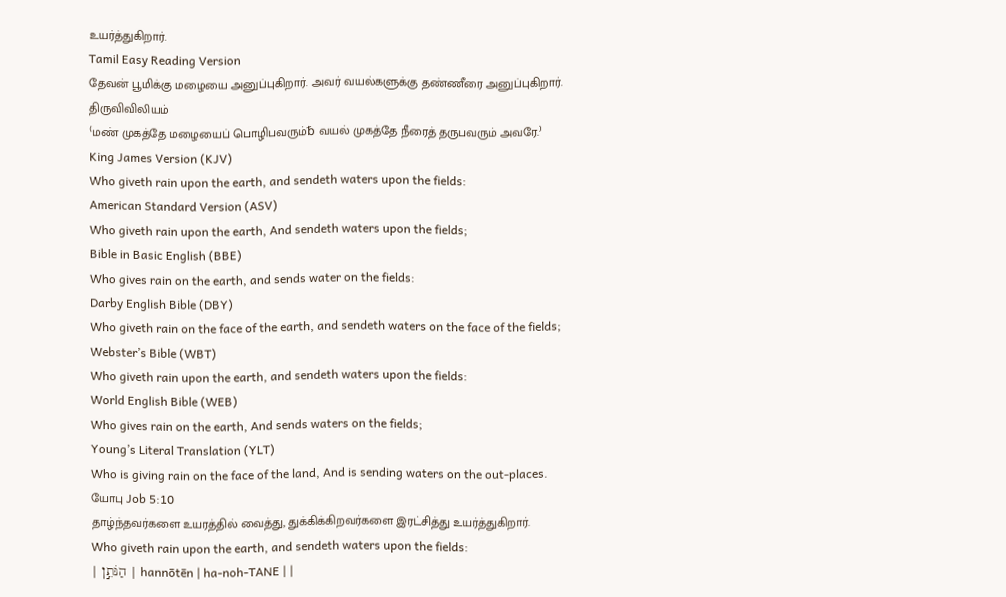உயர்த்துகிறார்.
Tamil Easy Reading Version
தேவன் பூமிக்கு மழையை அனுப்புகிறார். அவர் வயல்களுக்கு தண்ணீரை அனுப்புகிறார்.
திருவிவிலியம்
⁽மண் முகத்தே மழையைப் பொழிபவரும்␢ வயல் முகத்தே நீரைத் தருபவரும் அவரே.⁾
King James Version (KJV)
Who giveth rain upon the earth, and sendeth waters upon the fields:
American Standard Version (ASV)
Who giveth rain upon the earth, And sendeth waters upon the fields;
Bible in Basic English (BBE)
Who gives rain on the earth, and sends water on the fields:
Darby English Bible (DBY)
Who giveth rain on the face of the earth, and sendeth waters on the face of the fields;
Webster’s Bible (WBT)
Who giveth rain upon the earth, and sendeth waters upon the fields:
World English Bible (WEB)
Who gives rain on the earth, And sends waters on the fields;
Young’s Literal Translation (YLT)
Who is giving rain on the face of the land, And is sending waters on the out-places.
யோபு Job 5:10
தாழ்ந்தவர்களை உயரத்தில் வைத்து, துக்கிக்கிறவர்களை இரட்சித்து உயர்த்துகிறார்.
Who giveth rain upon the earth, and sendeth waters upon the fields:
| הַנֹּתֵ֣ן | hannōtēn | ha-noh-TANE | |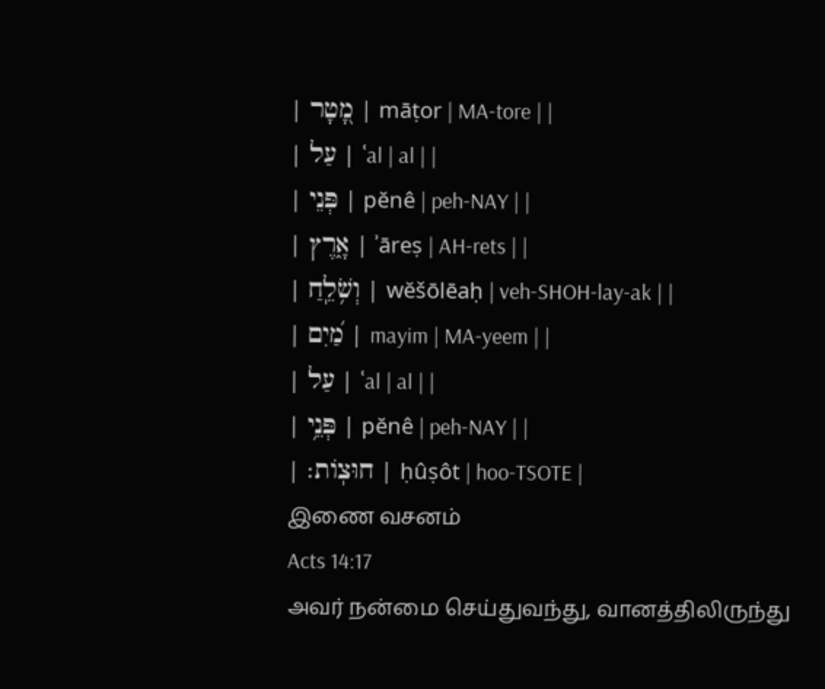| מָ֭טָר | māṭor | MA-tore | |
| עַל | ʿal | al | |
| פְּנֵי | pĕnê | peh-NAY | |
| אָ֑רֶץ | ʾāreṣ | AH-rets | |
| וְשֹׁ֥לֵֽחַ | wĕšōlēaḥ | veh-SHOH-lay-ak | |
| מַ֝יִם | mayim | MA-yeem | |
| עַל | ʿal | al | |
| פְּנֵ֥י | pĕnê | peh-NAY | |
| חוּצֽוֹת׃ | ḥûṣôt | hoo-TSOTE |
இணை வசனம்
Acts 14:17
அவர் நன்மை செய்துவந்து, வானத்திலிருந்து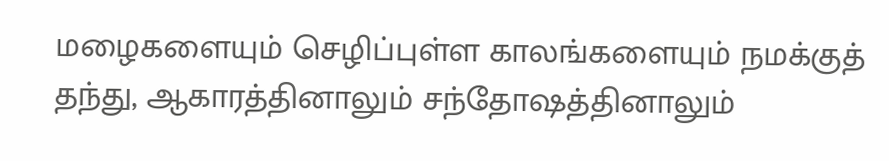மழைகளையும் செழிப்புள்ள காலங்களையும் நமக்குத் தந்து, ஆகாரத்தினாலும் சந்தோஷத்தினாலும்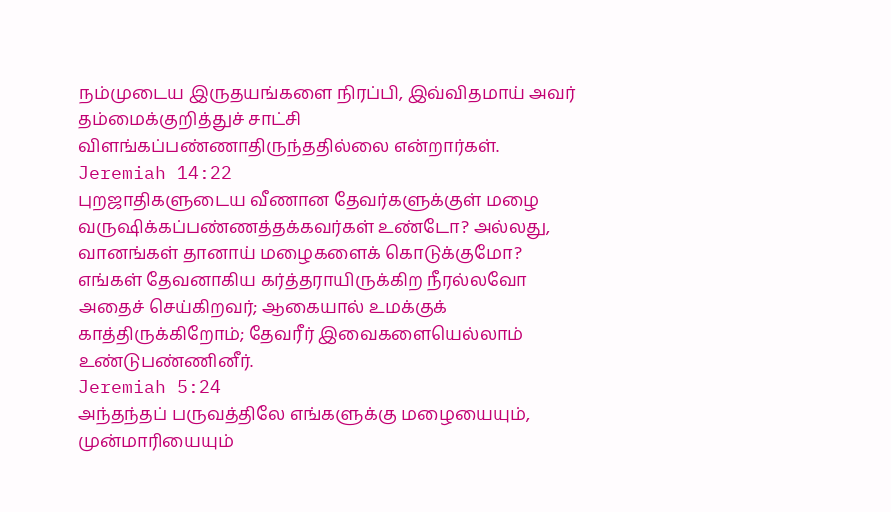நம்முடைய இருதயங்களை நிரப்பி, இவ்விதமாய் அவர் தம்மைக்குறித்துச் சாட்சி விளங்கப்பண்ணாதிருந்ததில்லை என்றார்கள்.
Jeremiah 14:22
புறஜாதிகளுடைய வீணான தேவர்களுக்குள் மழை வருஷிக்கப்பண்ணத்தக்கவர்கள் உண்டோ? அல்லது, வானங்கள் தானாய் மழைகளைக் கொடுக்குமோ? எங்கள் தேவனாகிய கர்த்தராயிருக்கிற நீரல்லவோ அதைச் செய்கிறவர்; ஆகையால் உமக்குக் காத்திருக்கிறோம்; தேவரீர் இவைகளையெல்லாம் உண்டுபண்ணினீர்.
Jeremiah 5:24
அந்தந்தப் பருவத்திலே எங்களுக்கு மழையையும், முன்மாரியையும்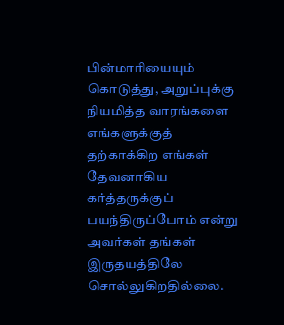பின்மாரியையும் கொடுத்து, அறுப்புக்கு நியமித்த வாரங்களை எங்களுக்குத் தற்காக்கிற எங்கள் தேவனாகிய கர்த்தருக்குப் பயந்திருப்போம் என்று அவர்கள் தங்கள் இருதயத்திலே சொல்லுகிறதில்லை.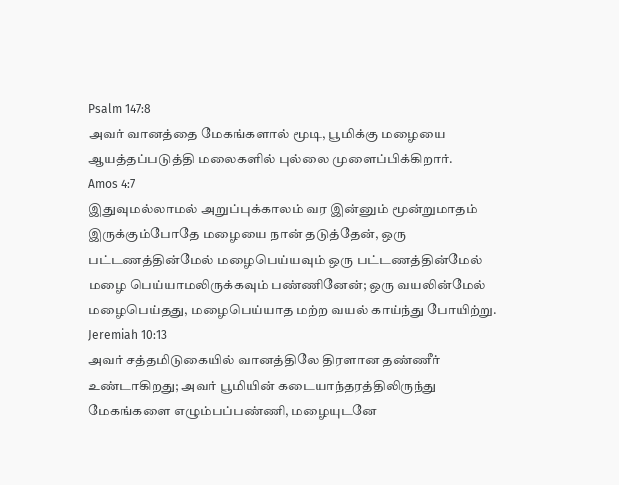Psalm 147:8
அவர் வானத்தை மேகங்களால் மூடி, பூமிக்கு மழையை ஆயத்தப்படுத்தி மலைகளில் புல்லை முளைப்பிக்கிறார்.
Amos 4:7
இதுவுமல்லாமல் அறுப்புக்காலம் வர இன்னும் மூன்றுமாதம் இருக்கும்போதே மழையை நான் தடுத்தேன், ஒரு பட்டணத்தின்மேல் மழைபெய்யவும் ஒரு பட்டணத்தின்மேல் மழை பெய்யாமலிருக்கவும் பண்ணினேன்; ஒரு வயலின்மேல் மழைபெய்தது, மழைபெய்யாத மற்ற வயல் காய்ந்து போயிற்று.
Jeremiah 10:13
அவர் சத்தமிடுகையில் வானத்திலே திரளான தண்ணீர் உண்டாகிறது; அவர் பூமியின் கடையாந்தரத்திலிருந்து மேகங்களை எழும்பப்பண்ணி, மழையுடனே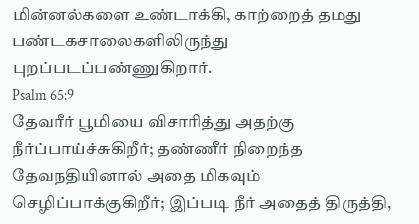மின்னல்களை உண்டாக்கி, காற்றைத் தமது பண்டகசாலைகளிலிருந்து புறப்படப்பண்ணுகிறார்.
Psalm 65:9
தேவரீர் பூமியை விசாரித்து அதற்கு நீர்ப்பாய்ச்சுகிறீர்; தண்ணீர் நிறைந்த தேவநதியினால் அதை மிகவும் செழிப்பாக்குகிறீர்; இப்படி நீர் அதைத் திருத்தி,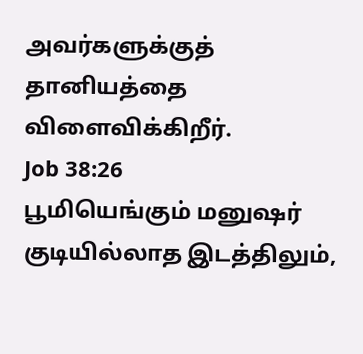அவர்களுக்குத் தானியத்தை விளைவிக்கிறீர்.
Job 38:26
பூமியெங்கும் மனுஷர் குடியில்லாத இடத்திலும்,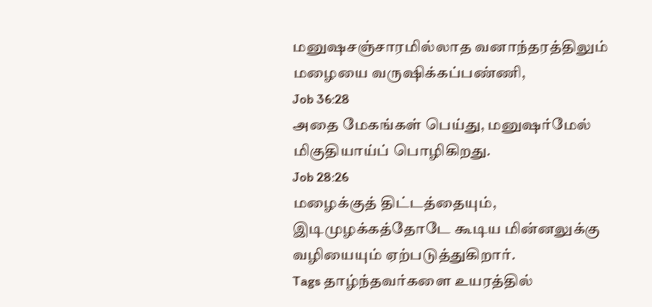மனுஷசஞ்சாரமில்லாத வனாந்தரத்திலும் மழையை வருஷிக்கப்பண்ணி,
Job 36:28
அதை மேகங்கள் பெய்து, மனுஷர்மேல் மிகுதியாய்ப் பொழிகிறது.
Job 28:26
மழைக்குத் திட்டத்தையும், இடிமுழக்கத்தோடே கூடிய மின்னலுக்கு வழியையும் ஏற்படுத்துகிறார்.
Tags தாழ்ந்தவர்களை உயரத்தில்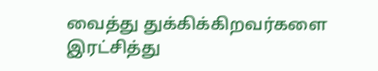வைத்து துக்கிக்கிறவர்களை இரட்சித்து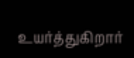உயர்த்துகிறார்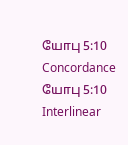யோபு 5:10 Concordance யோபு 5:10 Interlinear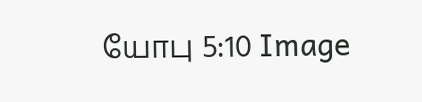யோபு 5:10 Image